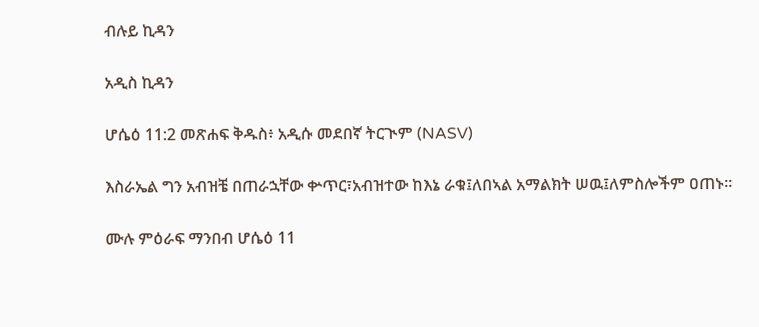ብሉይ ኪዳን

አዲስ ኪዳን

ሆሴዕ 11:2 መጽሐፍ ቅዱስ፥ አዲሱ መደበኛ ትርጒም (NASV)

እስራኤል ግን አብዝቼ በጠራኋቸው ቍጥር፣አብዝተው ከእኔ ራቁ፤ለበኣል አማልክት ሠዉ፤ለምስሎችም ዐጠኑ።

ሙሉ ምዕራፍ ማንበብ ሆሴዕ 11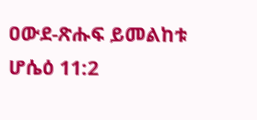ዐውደ-ጽሑፍ ይመልከቱ ሆሴዕ 11:2